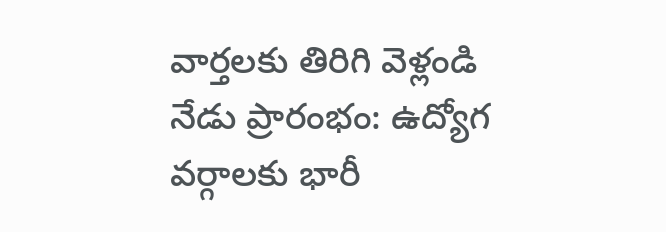వార్తలకు తిరిగి వెళ్లండి
నేడు ప్రారంభం: ఉద్యోగ వర్గాలకు భారీ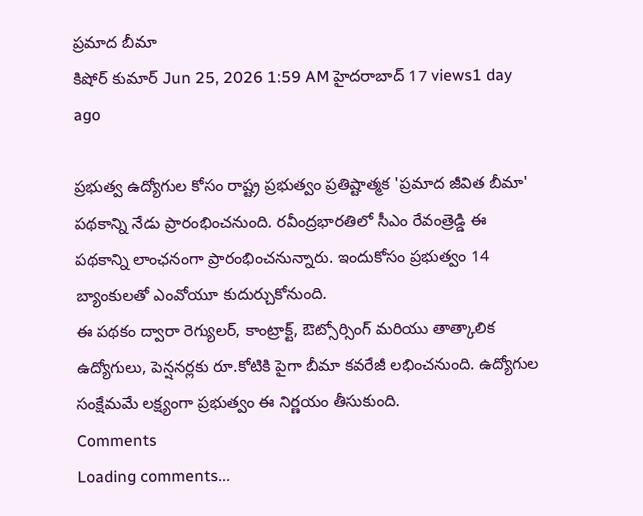ప్రమాద బీమా
కిషోర్ కుమార్ Jun 25, 2026 1:59 AM హైదరాబాద్ 17 views1 day ago

ప్రభుత్వ ఉద్యోగుల కోసం రాష్ట్ర ప్రభుత్వం ప్రతిష్టాత్మక 'ప్రమాద జీవిత బీమా' పథకాన్ని నేడు ప్రారంభించనుంది. రవీంద్రభారతిలో సీఎం రేవంత్రెడ్డి ఈ పథకాన్ని లాంఛనంగా ప్రారంభించనున్నారు. ఇందుకోసం ప్రభుత్వం 14 బ్యాంకులతో ఎంవోయూ కుదుర్చుకోనుంది.
ఈ పథకం ద్వారా రెగ్యులర్, కాంట్రాక్ట్, ఔట్సోర్సింగ్ మరియు తాత్కాలిక ఉద్యోగులు, పెన్షనర్లకు రూ.కోటికి పైగా బీమా కవరేజీ లభించనుంది. ఉద్యోగుల సంక్షేమమే లక్ష్యంగా ప్రభుత్వం ఈ నిర్ణయం తీసుకుంది.
Comments
Loading comments...